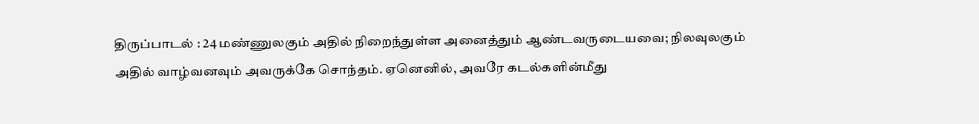திருப்பாடல் : 24 மண்ணுலகும் அதில் நிறைந்துள்ள அனைத்தும் ஆண்டவருடையவை; நிலவுலகும் அதில் வாழ்வனவும் அவருக்கே சொந்தம். ஏனெனில், அவரே கடல்களின்மீது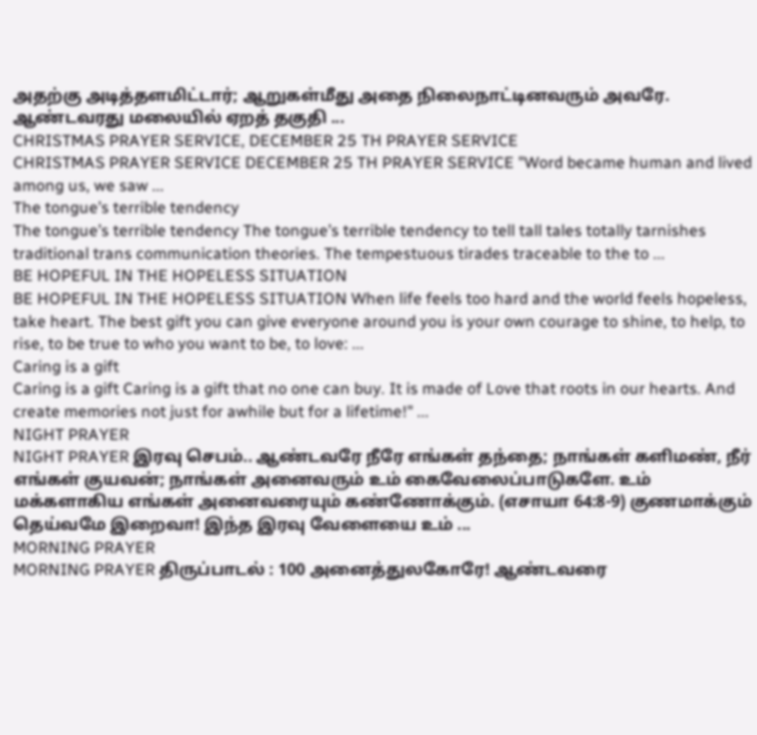அதற்கு அடித்தளமிட்டார்; ஆறுகள்மீது அதை நிலைநாட்டினவரும் அவரே. ஆண்டவரது மலையில் ஏறத் தகுதி ...
CHRISTMAS PRAYER SERVICE, DECEMBER 25 TH PRAYER SERVICE
CHRISTMAS PRAYER SERVICE DECEMBER 25 TH PRAYER SERVICE "Word became human and lived among us, we saw ...
The tongue’s terrible tendency
The tongue’s terrible tendency The tongue’s terrible tendency to tell tall tales totally tarnishes traditional trans communication theories. The tempestuous tirades traceable to the to ...
BE HOPEFUL IN THE HOPELESS SITUATION
BE HOPEFUL IN THE HOPELESS SITUATION When life feels too hard and the world feels hopeless, take heart. The best gift you can give everyone around you is your own courage to shine, to help, to rise, to be true to who you want to be, to love: ...
Caring is a gift
Caring is a gift Caring is a gift that no one can buy. It is made of Love that roots in our hearts. And create memories not just for awhile but for a lifetime!" ...
NIGHT PRAYER
NIGHT PRAYER இரவு செபம்.. ஆண்டவரே நீரே எங்கள் தந்தை; நாங்கள் களிமண், நீர் எங்கள் குயவன்; நாங்கள் அனைவரும் உம் கைவேலைப்பாடுகளே. உம் மக்களாகிய எங்கள் அனைவரையும் கண்ணோக்கும். (எசாயா 64:8-9) குணமாக்கும் தெய்வமே இறைவா! இந்த இரவு வேளையை உம் ...
MORNING PRAYER
MORNING PRAYER திருப்பாடல் : 100 அனைத்துலகோரே! ஆண்டவரை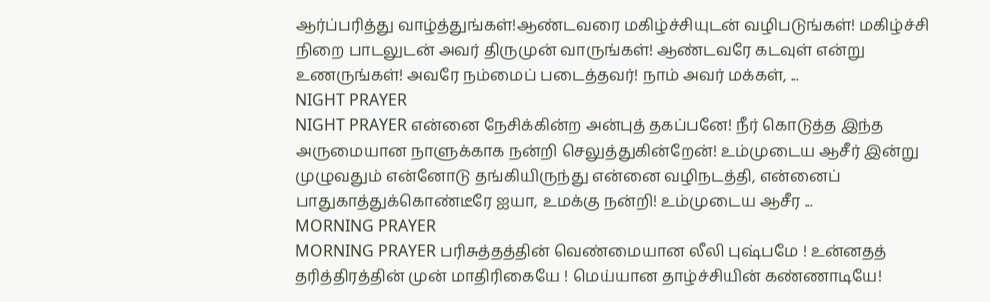ஆர்ப்பரித்து வாழ்த்துங்கள்!ஆண்டவரை மகிழ்ச்சியுடன் வழிபடுங்கள்! மகிழ்ச்சி நிறை பாடலுடன் அவர் திருமுன் வாருங்கள்! ஆண்டவரே கடவுள் என்று உணருங்கள்! அவரே நம்மைப் படைத்தவர்! நாம் அவர் மக்கள், ...
NIGHT PRAYER
NIGHT PRAYER என்னை நேசிக்கின்ற அன்புத் தகப்பனே! நீர் கொடுத்த இந்த அருமையான நாளுக்காக நன்றி செலுத்துகின்றேன்! உம்முடைய ஆசீர் இன்று முழுவதும் என்னோடு தங்கியிருந்து என்னை வழிநடத்தி, என்னைப் பாதுகாத்துக்கொண்டீரே ஐயா, உமக்கு நன்றி! உம்முடைய ஆசீர ...
MORNING PRAYER
MORNING PRAYER பரிசுத்தத்தின் வெண்மையான லீலி புஷ்பமே ! உன்னதத் தரித்திரத்தின் முன் மாதிரிகையே ! மெய்யான தாழ்ச்சியின் கண்ணாடியே!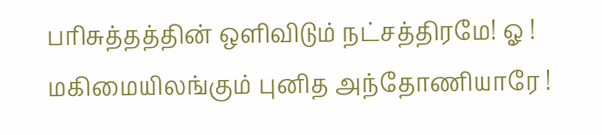பரிசுத்தத்தின் ஒளிவிடும் நட்சத்திரமே! ஓ ! மகிமையிலங்கும் புனித அந்தோணியாரே !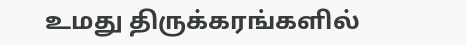உமது திருக்கரங்களில்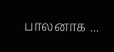பாலனாக ...